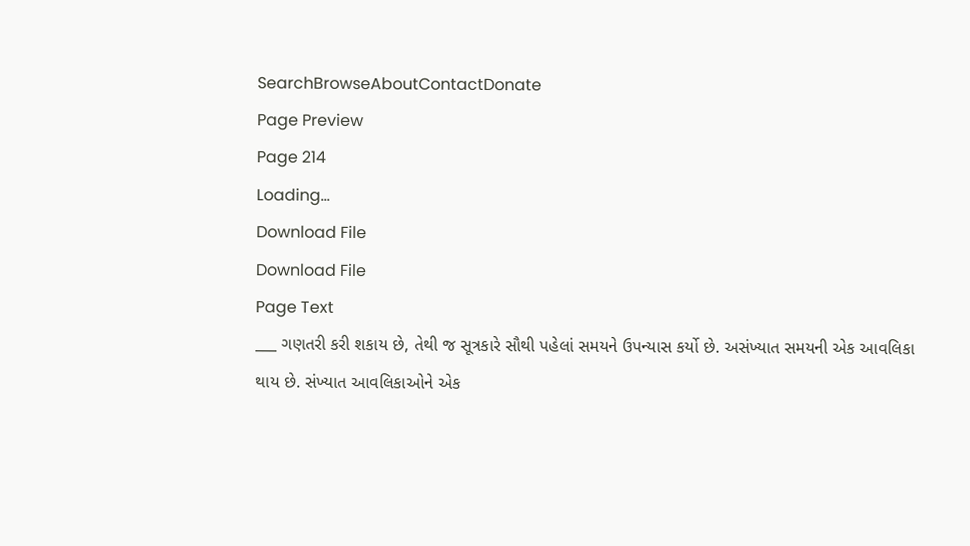SearchBrowseAboutContactDonate
Page Preview
Page 214
Loading...
Download File
Download File
Page Text
___ ગણતરી કરી શકાય છે, તેથી જ સૂત્રકારે સૌથી પહેલાં સમયને ઉપન્યાસ કર્યો છે. અસંખ્યાત સમયની એક આવલિકા થાય છે. સંખ્યાત આવલિકાઓને એક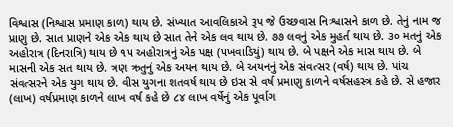વિશ્વાસ (નિશ્વાસ પ્રમાણ કાળ) થાય છે. સંખ્યાત આવલિકાએ રૂપ જે ઉચ્છવાસ નિઃશ્વાસને કાળ છે. તેનું નામ જ પ્રાણુ છે. સાત પ્રાણને એક એક થાય છે સાત તેને એક લવ થાય છે. ૭૭ લવનું એક મુહર્ત થાય છે. ૩૦ મતનું એક અહોરાત્ર (દિનરાત્રિ) થાય છે ૧૫ અહોરાત્રનું એક પક્ષ (૫ખવાડિયું) થાય છે. બે પક્ષને એક માસ થાય છે. બે માસની એક સત થાય છે. ત્રણ ઋતુનું એક અયન થાય છે. બે અયનનું એક સંવત્સર (વર્ષ) થાય છે. પાંચ સંવત્સરને એક યુગ થાય છે. વીસ યુગના શતવર્ષ થાય છે ઇસ સે વર્ષ પ્રમાણુ કાળને વર્ષસહસ્ત્ર કહે છે. સે હજાર (લાખ) વર્ષપ્રમાણ કાળને લાખ વર્ષ કહે છે ૮૪ લાખ વર્ષેનું એક પૂર્વાગ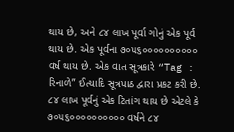થાય છે, અને ૮૪ લાખ પૂર્વા ગોનું એક પૂર્વ થાય છે. એક પૂર્વના ૭૦૫૬૦૦૦૦૦૦૦૦૦૦ વર્ષ થાય છે. એક વાત સૂત્રકારે “Tag : રિનાળે” ઈત્યાદિ સૂત્રપાઠ દ્વારા પ્રકટ કરી છે. ૮૪ લાખ પૂર્વનું એક ટિતાંગ થાય છે એટલે કે ૭૦૫૬૦૦૦૦૦૦૦૦૦૦ વર્ષને ૮૪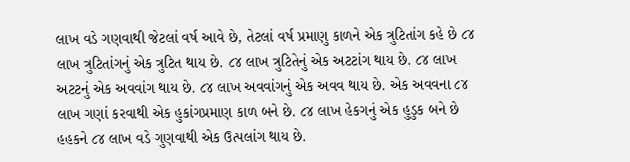લાખ વડે ગણવાથી જેટલાં વર્ષ આવે છે, તેટલાં વર્ષ પ્રમાણુ કાળને એક ત્રુટિતાંગ કહે છે ૮૪ લાખ ત્રુટિતાંગનું એક ત્રુટિત થાય છે. ૮૪ લાખ ત્રુટિતેનું એક અટટાંગ થાય છે. ૮૪ લાખ અટટનું એક અવવાંગ થાય છે. ૮૪ લાખ અવવાંગનું એક અવવ થાય છે. એક અવવના ૮૪ લાખ ગણાં કરવાથી એક હુકાંગપ્રમાણ કાળ બને છે. ૮૪ લાખ હેકગનું એક હુડુક બને છે હહકને ૮૪ લાખ વડે ગુણવાથી એક ઉત્પલાંગ થાય છે.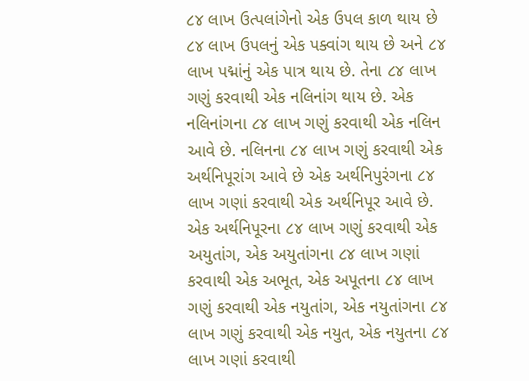૮૪ લાખ ઉત્પલાંગેનો એક ઉ૫લ કાળ થાય છે ૮૪ લાખ ઉપલનું એક પક્વાંગ થાય છે અને ૮૪ લાખ પદ્માંનું એક પાત્ર થાય છે. તેના ૮૪ લાખ ગણું કરવાથી એક નલિનાંગ થાય છે. એક નલિનાંગના ૮૪ લાખ ગણું કરવાથી એક નલિન આવે છે. નલિનના ૮૪ લાખ ગણું કરવાથી એક અર્થનિપૂરાંગ આવે છે એક અર્થનિપુરંગના ૮૪ લાખ ગણાં કરવાથી એક અર્થનિપૂર આવે છે. એક અર્થનિપૂરના ૮૪ લાખ ગણું કરવાથી એક અયુતાંગ, એક અયુતાંગના ૮૪ લાખ ગણાં કરવાથી એક અભૂત, એક અપૂતના ૮૪ લાખ ગણું કરવાથી એક નયુતાંગ, એક નયુતાંગના ૮૪ લાખ ગણું કરવાથી એક નયુત, એક નયુતના ૮૪ લાખ ગણાં કરવાથી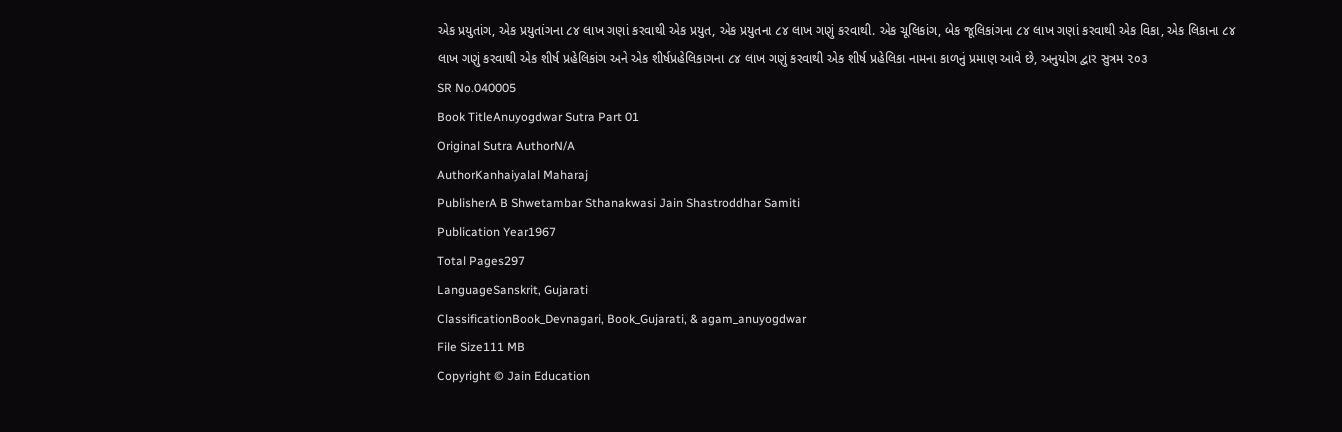એક પ્રયુતાંગ, એક પ્રયુતાંગના ૮૪ લાખ ગણાં કરવાથી એક પ્રયુત, એક પ્રયુતના ૮૪ લાખ ગણું કરવાથી. એક ચૂલિકાંગ, બેક જૂલિકાંગના ૮૪ લાખ ગણાં કરવાથી એક વિકા, એક લિકાના ૮૪ લાખ ગણું કરવાથી એક શીર્ષ પ્રહેલિકાંગ અને એક શીર્ષપ્રહેલિકાગના ૮૪ લાખ ગણું કરવાથી એક શીર્ષ પ્રહેલિકા નામના કાળનું પ્રમાણ આવે છે, અનુયોગ દ્વાર સુત્રમ ૨૦૩
SR No.040005
Book TitleAnuyogdwar Sutra Part 01
Original Sutra AuthorN/A
AuthorKanhaiyalal Maharaj
PublisherA B Shwetambar Sthanakwasi Jain Shastroddhar Samiti
Publication Year1967
Total Pages297
LanguageSanskrit, Gujarati
ClassificationBook_Devnagari, Book_Gujarati, & agam_anuyogdwar
File Size111 MB
Copyright © Jain Education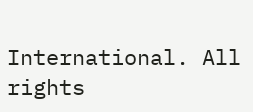International. All rights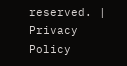reserved. | Privacy Policy